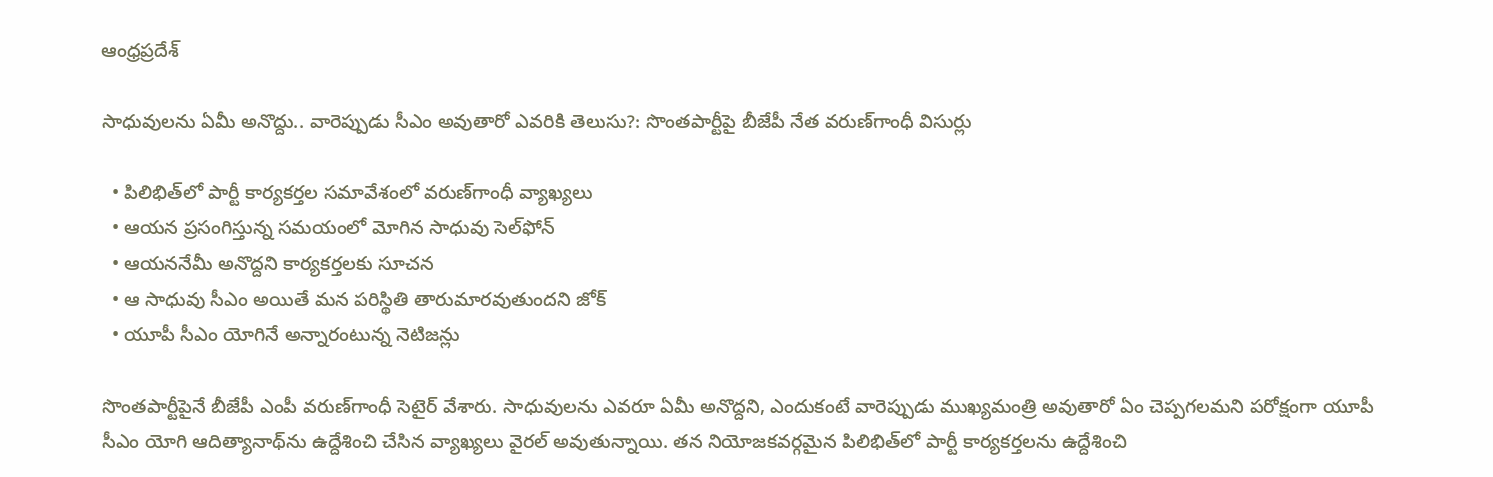ఆంధ్రప్రదేశ్

సాధువులను ఏమీ అనొద్దు.. వారెప్పుడు సీఎం అవుతారో ఎవరికి తెలుసు?: సొంతపార్టీపై బీజేపీ నేత వరుణ్‌గాంధీ విసుర్లు

  • పిలిభిత్‌లో పార్టీ కార్యకర్తల సమావేశంలో వరుణ్‌గాంధీ వ్యాఖ్యలు
  • ఆయన ప్రసంగిస్తున్న సమయంలో మోగిన సాధువు సెల్‌ఫోన్
  • ఆయననేమీ అనొద్దని కార్యకర్తలకు సూచన
  • ఆ సాధువు సీఎం అయితే మన పరిస్థితి తారుమారవుతుందని జోక్
  • యూపీ సీఎం యోగినే అన్నారంటున్న నెటిజన్లు

సొంతపార్టీపైనే బీజేపీ ఎంపీ వరుణ్‌గాంధీ సెటైర్ వేశారు. సాధువులను ఎవరూ ఏమీ అనొద్దని, ఎందుకంటే వారెప్పుడు ముఖ్యమంత్రి అవుతారో ఏం చెప్పగలమని పరోక్షంగా యూపీ సీఎం యోగి ఆదిత్యానాథ్‌ను ఉద్దేశించి చేసిన వ్యాఖ్యలు వైరల్ అవుతున్నాయి. తన నియోజకవర్గమైన పిలిభిత్‌లో పార్టీ కార్యకర్తలను ఉద్దేశించి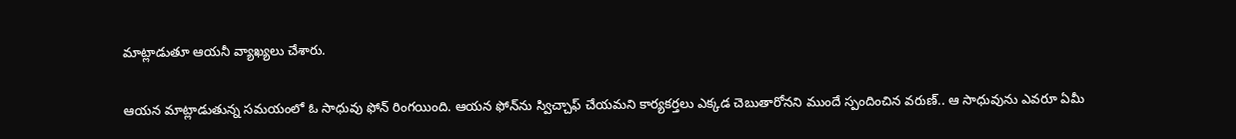మాట్లాడుతూ ఆయనీ వ్యాఖ్యలు చేశారు.

ఆయన మాట్లాడుతున్న సమయంలో ఓ సాధువు ఫోన్ రింగయింది. ఆయన ఫోన్‌ను స్విచ్చాఫ్ చేయమని కార్యకర్తలు ఎక్కడ చెబుతారోనని ముందే స్పందించిన వరుణ్.. ఆ సాధువును ఎవరూ ఏమీ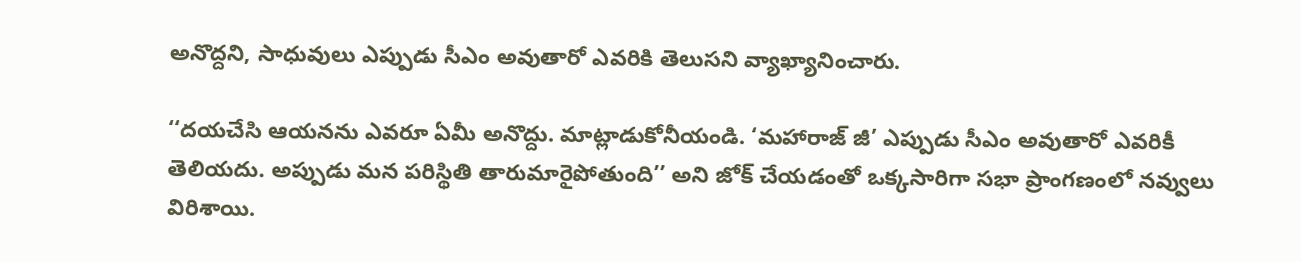అనొద్దని, సాధువులు ఎప్పుడు సీఎం అవుతారో ఎవరికి తెలుసని వ్యాఖ్యానించారు.

‘‘దయచేసి ఆయనను ఎవరూ ఏమీ అనొద్దు. మాట్లాడుకోనీయండి. ‘మహారాజ్ జీ’ ఎప్పుడు సీఎం అవుతారో ఎవరికీ తెలియదు. అప్పుడు మన పరిస్థితి తారుమారైపోతుంది’’ అని జోక్ చేయడంతో ఒక్కసారిగా సభా ప్రాంగణంలో నవ్వులు విరిశాయి.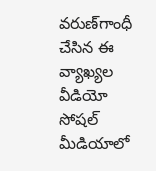వరుణ్‌గాంధీ చేసిన ఈ వ్యాఖ్యల వీడియో సోషల్ మీడియాలో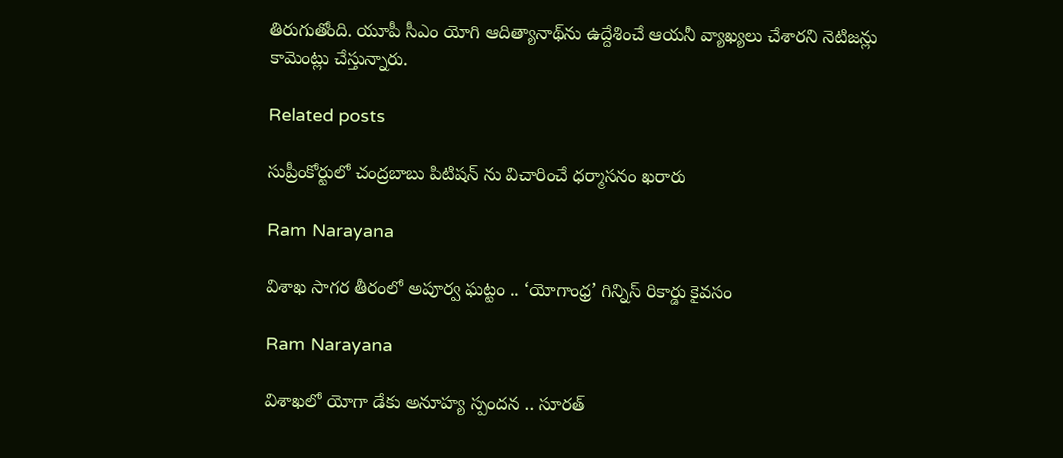తిరుగుతోంది. యూపీ సీఎం యోగి ఆదిత్యానాథ్‌ను ఉద్దేశించే ఆయనీ వ్యాఖ్యలు చేశారని నెటిజన్లు కామెంట్లు చేస్తున్నారు.

Related posts

సుప్రీంకోర్టులో చంద్రబాబు పిటిషన్ ను విచారించే ధర్మాసనం ఖరారు

Ram Narayana

విశాఖ సాగర తీరంలో అపూర్వ ఘట్టం .. ‘యోగాంధ్ర’ గిన్నిస్ రికార్డు కైవసం

Ram Narayana

విశాఖలో యోగా డేకు అనూహ్య స్పందన .. సూరత్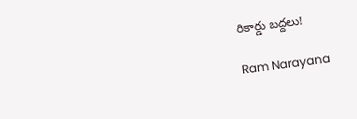రికార్డు బద్దలు!

Ram Narayana